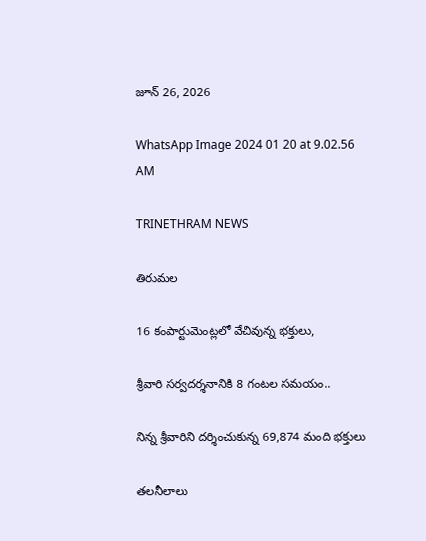జూన్ 26, 2026

WhatsApp Image 2024 01 20 at 9.02.56 AM

TRINETHRAM NEWS

తిరుమల

16 కంపార్టుమెంట్లలో వేచివున్న భక్తులు,

శ్రీవారి సర్వదర్శనానికి 8 గంటల సమయం..

నిన్న శ్రీవారిని దర్శించుకున్న 69,874 మంది భక్తులు

తలనీలాలు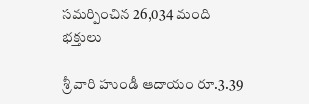సమర్పించిన 26,034 మంది భక్తులు

శ్రీ వారి హుండీ ఆదాయం రూ.3.39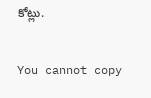కోట్లు.

You cannot copy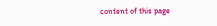content of this page